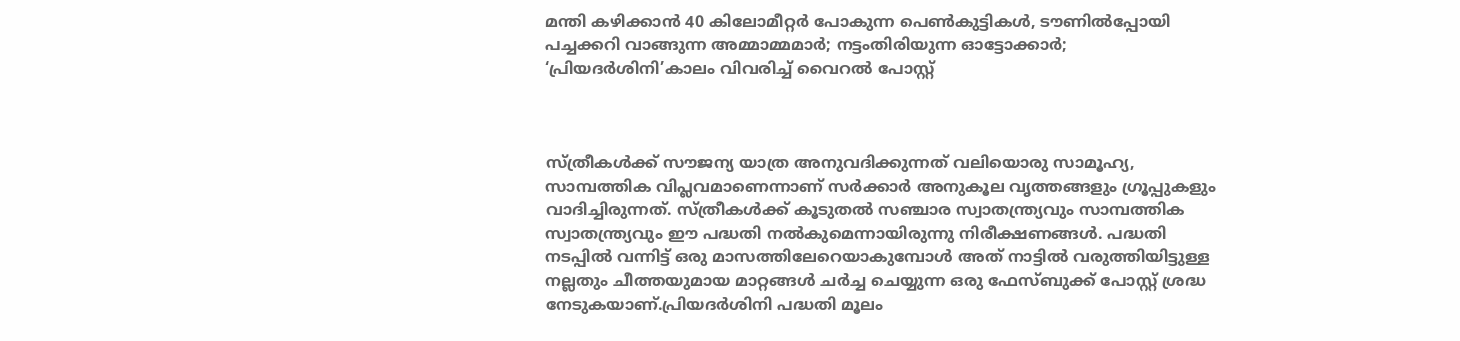മന്തി കഴിക്കാന്‍ 40 കിലോമീറ്റര്‍ പോകുന്ന പെണ്‍കുട്ടികള്‍, ടൗണില്‍പ്പോയി പച്ചക്കറി വാങ്ങുന്ന അമ്മാമ്മമാര്‍; നട്ടംതിരിയുന്ന ഓട്ടോക്കാര്‍; ‘പ്രിയദര്‍ശിനി’കാലം വിവരിച്ച് വൈറല്‍ പോസ്റ്റ്



സ്ത്രീകള്‍ക്ക് സൗജന്യ യാത്ര അനുവദിക്കുന്നത് വലിയൊരു സാമൂഹ്യ, സാമ്പത്തിക വിപ്ലവമാണെന്നാണ് സര്‍ക്കാര്‍ അനുകൂല വൃത്തങ്ങളും ഗ്രൂപ്പുകളും വാദിച്ചിരുന്നത്. സ്ത്രീകള്‍ക്ക് കൂടുതല്‍ സഞ്ചാര സ്വാതന്ത്ര്യവും സാമ്പത്തിക സ്വാതന്ത്ര്യവും ഈ പദ്ധതി നല്‍കുമെന്നായിരുന്നു നിരീക്ഷണങ്ങള്‍. പദ്ധതി നടപ്പില്‍ വന്നിട്ട് ഒരു മാസത്തിലേറെയാകുമ്പോള്‍ അത് നാട്ടില്‍ വരുത്തിയിട്ടുള്ള നല്ലതും ചീത്തയുമായ മാറ്റങ്ങള്‍ ചര്‍ച്ച ചെയ്യുന്ന ഒരു ഫേസ്ബുക്ക് പോസ്റ്റ് ശ്രദ്ധ നേടുകയാണ്.പ്രിയദര്‍ശിനി പദ്ധതി മൂലം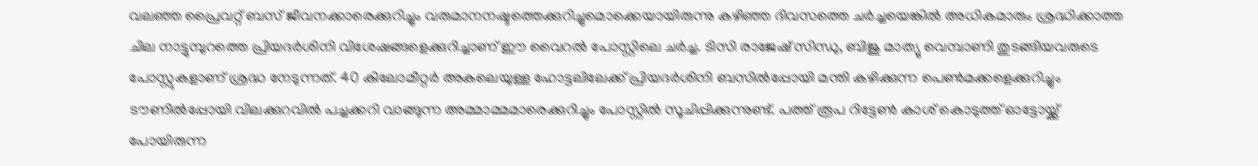വലഞ്ഞ പ്രൈവറ്റ് ബസ് ജീവനക്കാരെക്കുറിച്ചും വരുമാനനഷ്ടത്തെക്കുറിച്ചുമൊക്കെയായിരുന്നു കഴിഞ്ഞ ദിവസത്തെ ചര്‍ച്ചയെങ്കില്‍ അധികമാരും ശ്രദ്ധിക്കാത്ത ചില നാട്ടുമ്പുറത്തെ പ്രിയദര്‍ശിനി വിശേഷങ്ങളെക്കുറിച്ചാണ് ഈ വൈറല്‍ പോസ്റ്റിലെ ചര്‍ച്ച. ടിസി രാജേഷ് സിന്ധു, ബിജു മാത്യു വെമ്പാണി തുടങ്ങിയവരുടെ പോസ്റ്റുകളാണ് ശ്രദ്ധ നേടുന്നത്. 40 കിലോമീറ്റര്‍ അകലെയുള്ള ഹോട്ടലിലേക്ക് പ്രിയദര്‍ശിനി ബസില്‍പ്പോയി മന്തി കഴിക്കുന്ന പെണ്‍മക്കളെക്കുറിച്ചും ടൗണില്‍പ്പോയി വിലക്കുറവില്‍ പച്ചക്കറി വാങ്ങുന്ന അമ്മാമ്മമാരെക്കുറിച്ചും പോസ്റ്റില്‍ സൂചിപ്പിക്കുന്നുണ്ട്. പത്ത് രൂപ റിട്ടേണ്‍ കാശ് കൊടുത്ത് ഓട്ടോയ്ക്ക് പോയിരുന്ന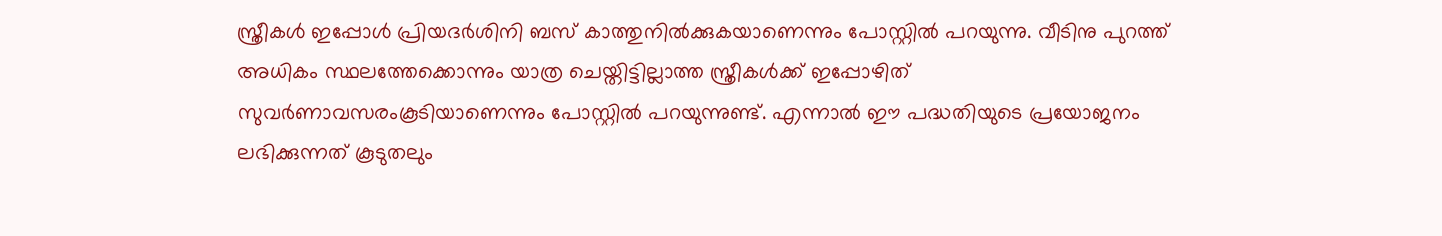സ്ത്രീകള്‍ ഇപ്പോള്‍ പ്രിയദര്‍ശിനി ബസ് കാത്തുനില്‍ക്കുകയാണെന്നും പോസ്റ്റില്‍ പറയുന്നു. വീടിനു പുറത്ത് അധികം സ്ഥലത്തേക്കൊന്നും യാത്ര ചെയ്തിട്ടില്ലാത്ത സ്ത്രീകള്‍ക്ക് ഇപ്പോഴിത് സുവര്‍ണാവസരംകൂടിയാണെന്നും പോസ്റ്റില്‍ പറയുന്നുണ്ട്. എന്നാല്‍ ഈ പദ്ധതിയുടെ പ്രയോജനം ലഭിക്കുന്നത് കൂടുതലും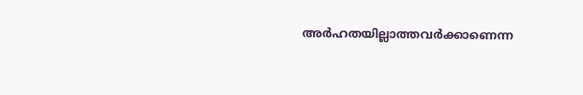അര്‍ഹതയില്ലാത്തവര്‍ക്കാണെന്ന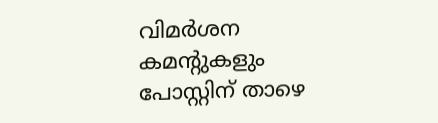വിമര്‍ശന കമന്റുകളും പോസ്റ്റിന് താഴെ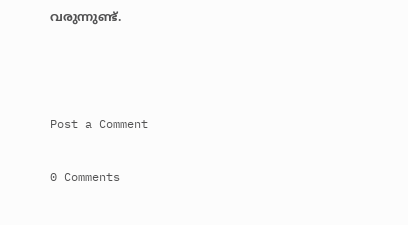വരുന്നുണ്ട്.



Post a Comment

0 Comments